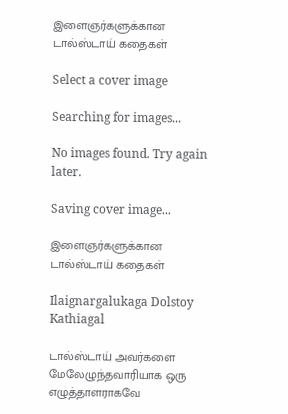இளைஞர்களுக்கான டால்ஸ்டாய் கதைகள்

Select a cover image

Searching for images...

No images found. Try again later.

Saving cover image...

இளைஞர்களுக்கான டால்ஸ்டாய் கதைகள்

Ilaignargalukaga Dolstoy Kathiagal

டால்ஸ்டாய் அவர்களை மேலேழுந்தவாரியாக ஒரு எழுத்தாளராகவே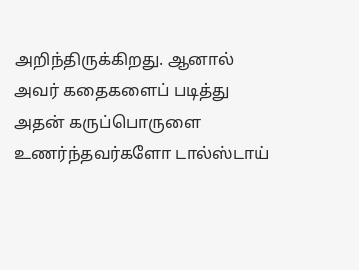அறிந்திருக்கிறது. ஆனால் அவர் கதைகளைப் படித்து அதன் கருப்பொருளை உணர்ந்தவர்களோ டால்ஸ்டாய்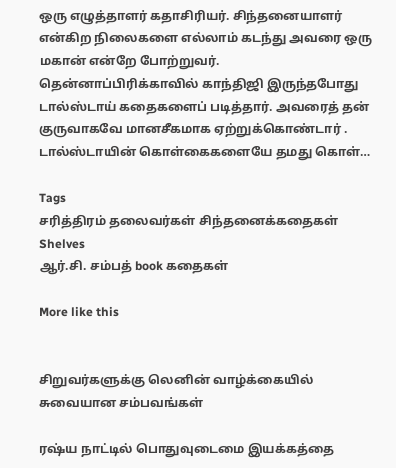ஒரு எழுத்தாளர் கதாசிரியர். சிந்தனையாளர் என்கிற நிலைகளை எல்லாம் கடந்து அவரை ஒரு மகான் என்றே போற்றுவர். தென்னாப்பிரிக்காவில் காந்திஜி இருந்தபோது டால்ஸ்டாய் கதைகளைப் படித்தார். அவரைத் தன் குருவாகவே மானசீகமாக ஏற்றுக்கொண்டார் . டால்ஸ்டாயின் கொள்கைகளையே தமது கொள்…

Tags
சரித்திரம் தலைவர்கள் சிந்தனைக்கதைகள்
Shelves
ஆர்.சி. சம்பத் book கதைகள்

More like this


சிறுவர்களுக்கு லெனின் வாழ்க்கையில் சுவையான சம்பவங்கள்

ரஷ்ய நாட்டில் பொதுவுடைமை இயக்கத்தை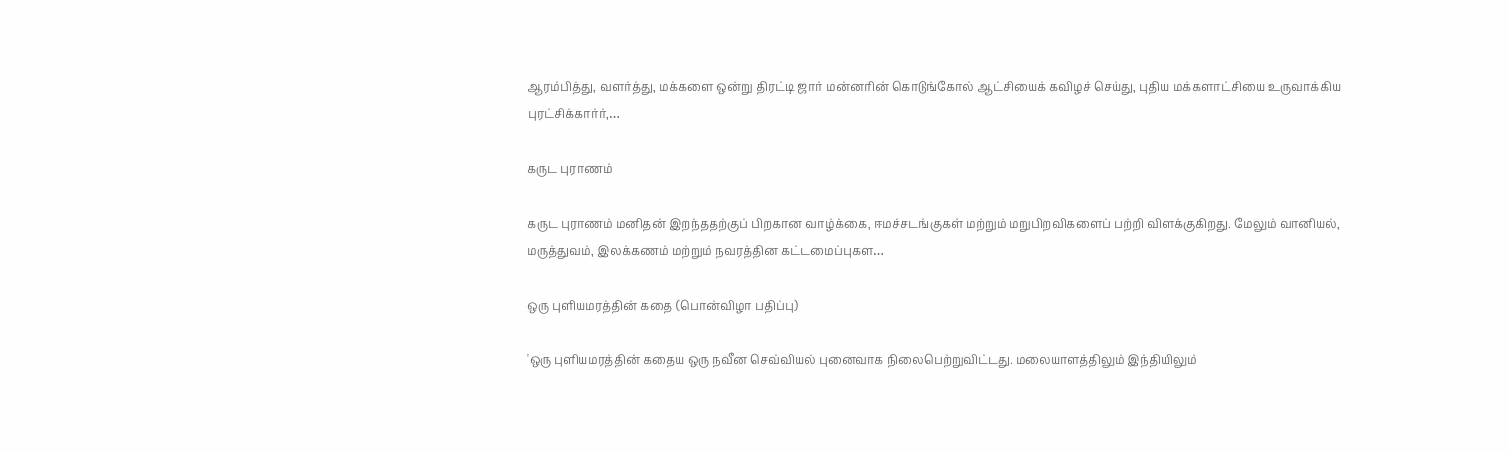ஆரம்பித்து, வளர்த்து, மக்களை ஒன்று திரட்டி ஜார் மன்னரின் கொடுங்கோல் ஆட்சியைக் கவிழச் செய்து, புதிய மக்களாட்சியை உருவாக்கிய புரட்சிக்கார்ர்,…

கருட புராணம்

கருட புராணம் மனிதன் இறந்ததற்குப் பிறகான வாழ்க்கை, ஈமச்சடங்குகள் மற்றும் மறுபிறவிகளைப் பற்றி விளக்குகிறது. மேலும் வானியல், மருத்துவம், இலக்கணம் மற்றும் நவரத்தின கட்டமைப்புகள…

ஒரு புளியமரத்தின் கதை (பொன்விழா பதிப்பு)

'ஒரு புளியமரத்தின் கதைய ஒரு நவீன செவ்வியல் புனைவாக நிலைபெற்றுவிட்டது. மலையாளத்திலும் இந்தியிலும்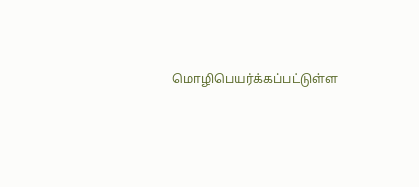மொழிபெயர்க்கப்பட்டுள்ள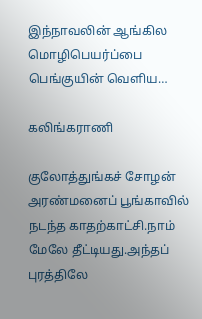இந்நாவலின் ஆங்கில மொழிபெயர்ப்பை பெங்குயின் வெளிய…

கலிங்கராணி

குலோத்துங்கச் சோழன் அரண்மனைப் பூங்காவில் நடந்த காதற்காட்சி.நாம் மேலே தீட்டியது.அந்தப் புரத்திலே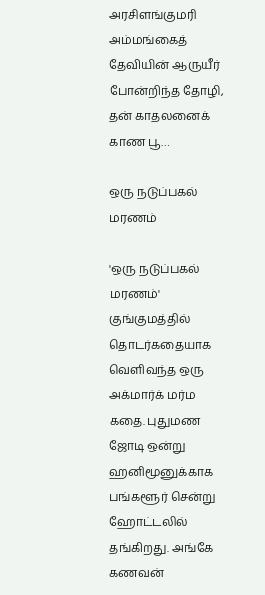அரசிளங்குமரி அம்மங்கைத் தேவியின் ஆருயீர் போன்றிந்த தோழி, தன் காதலனைக் காண பூ…

ஒரு நடுப்பகல் மரணம்

'ஒரு நடுப்பகல் மரணம்' குங்குமத்தில் தொடர்கதையாக வெளிவந்த ஒரு அக்மார்க் மர்ம கதை. புதுமண ஜோடி ஒன்று ஹனிமூனுக்காக பங்களூர் சென்று ஹோட்டலில் தங்கிறது. அங்கே கணவன்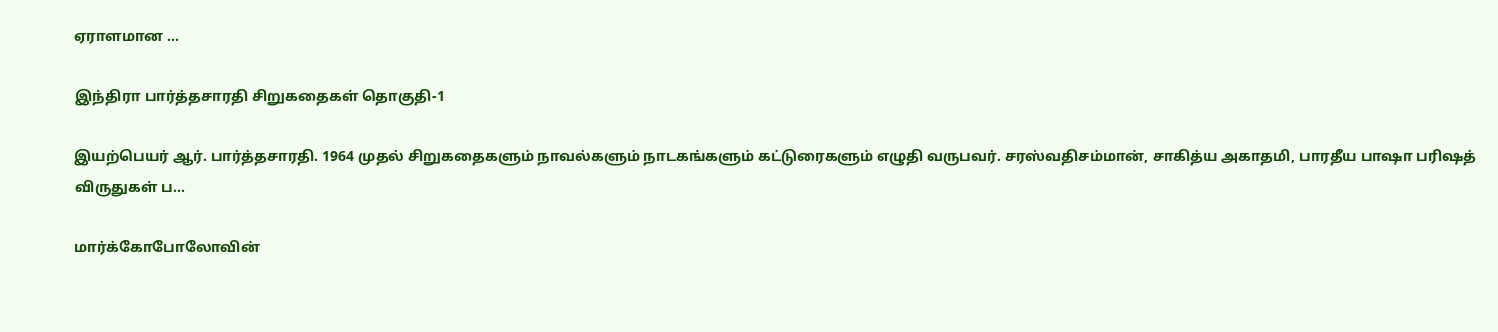ஏராளமான …

இந்திரா பார்த்தசாரதி சிறுகதைகள் தொகுதி-1

இயற்பெயர் ஆர். பார்த்தசாரதி. 1964 முதல் சிறுகதைகளும் நாவல்களும் நாடகங்களும் கட்டுரைகளும் எழுதி வருபவர். சரஸ்வதிசம்மான், சாகித்ய அகாதமி, பாரதீய பாஷா பரிஷத் விருதுகள் ப…

மார்க்கோபோலோவின்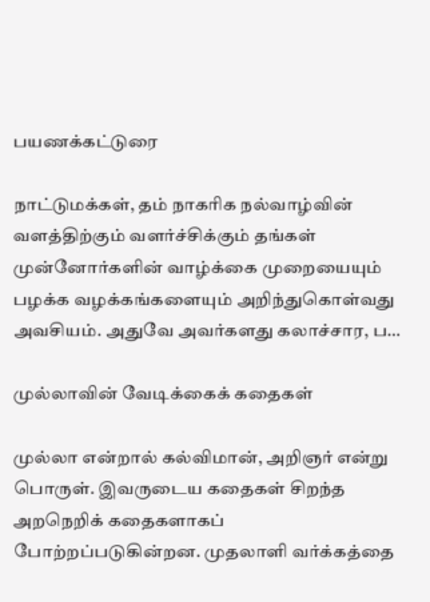பயணக்கட்டுரை

நாட்டுமக்கள், தம் நாகரிக நல்வாழ்வின் வளத்திற்கும் வளர்ச்சிக்கும் தங்கள் முன்னோர்களின் வாழ்க்கை முறையையும் பழக்க வழக்கங்களையும் அறிந்துகொள்வது அவசியம். அதுவே அவர்களது கலாச்சார, ப…

முல்லாவின் வேடிக்கைக் கதைகள்

முல்லா என்றால் கல்விமான், அறிஞர் என்று பொருள். இவருடைய கதைகள் சிறந்த அறநெறிக் கதைகளாகப் போற்றப்படுகின்றன. முதலாளி வர்க்கத்தை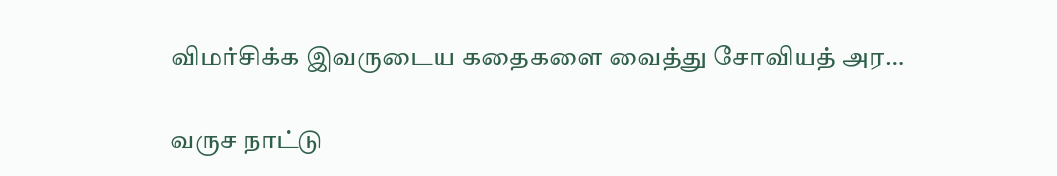விமர்சிக்க இவருடைய கதைகளை வைத்து சோவியத் அர…

வருச நாட்டு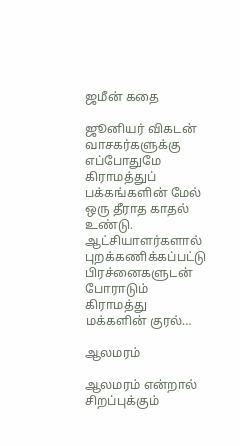ஜமீன் கதை

ஜூனியர் விகடன் வாசகர்களுக்கு எப்போதுமே கிராமத்துப் பக்கங்களின் மேல் ஒரு தீராத காதல் உண்டு. ஆட்சியாளர்களால் புறக்கணிக்கப்பட்டு பிரச்னைகளுடன் போராடும் கிராமத்து மக்களின் குரல்…

ஆலமரம்

ஆலமரம் என்றால் சிறப்புக்கும்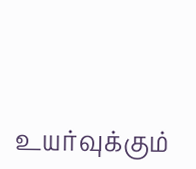உயர்வுக்கும்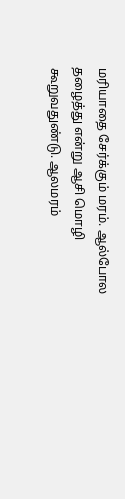மரியாதை சேர்க்கும் மரம். ஆல்போல தழைத்து என்று ஆசி மொழி கூறுவதுண்டு. ஆலமரம்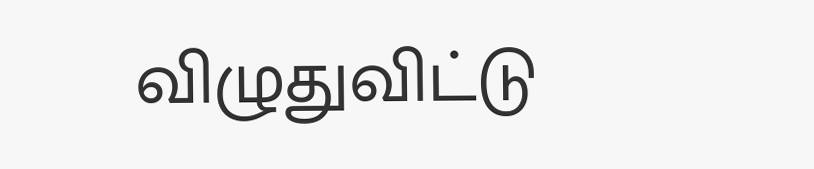விழுதுவிட்டு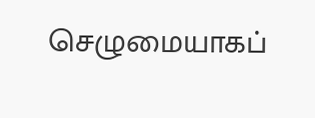செழுமையாகப்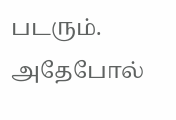படரும். அதேபோல்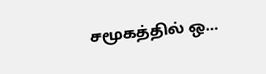சமூகத்தில் ஒ…